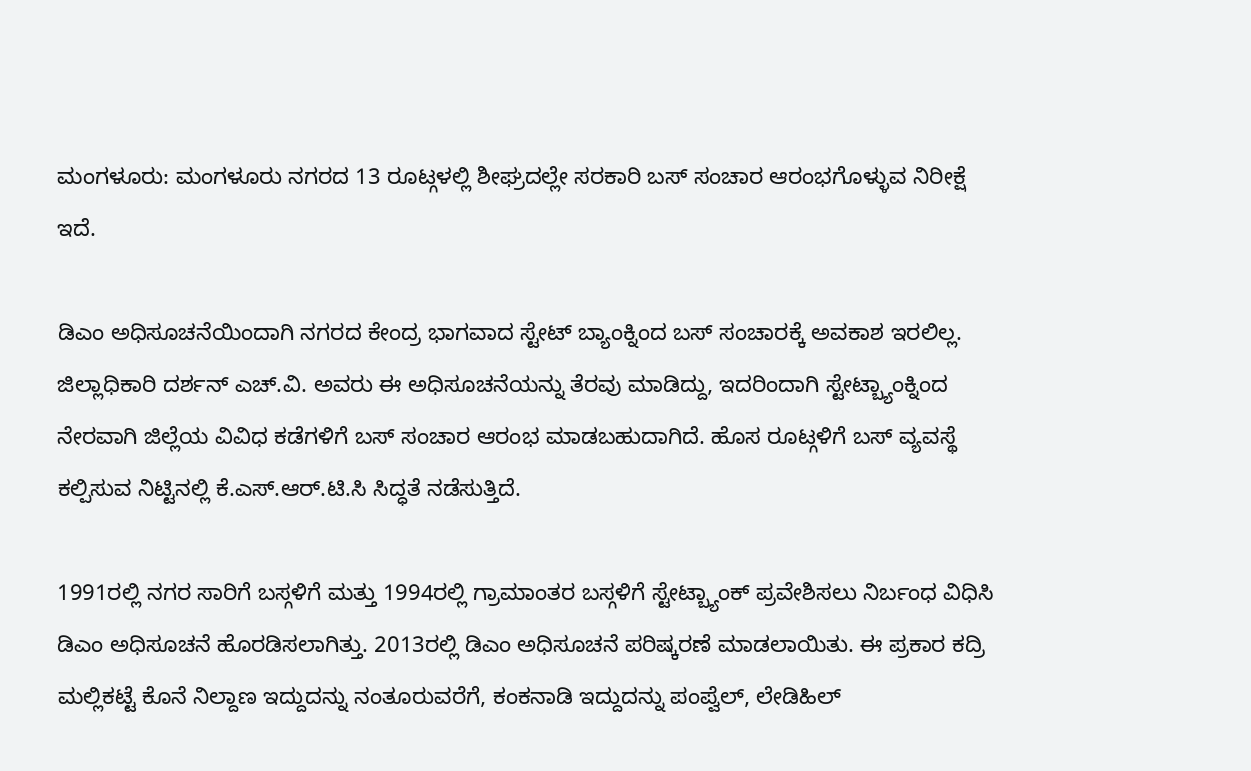ಮಂಗಳೂರು: ಮಂಗಳೂರು ನಗರದ 13 ರೂಟ್ಗಳಲ್ಲಿ ಶೀಘ್ರದಲ್ಲೇ ಸರಕಾರಿ ಬಸ್ ಸಂಚಾರ ಆರಂಭಗೊಳ್ಳುವ ನಿರೀಕ್ಷೆ ಇದೆ.

ಡಿಎಂ ಅಧಿಸೂಚನೆಯಿಂದಾಗಿ ನಗರದ ಕೇಂದ್ರ ಭಾಗವಾದ ಸ್ಟೇಟ್ ಬ್ಯಾಂಕ್ನಿಂದ ಬಸ್ ಸಂಚಾರಕ್ಕೆ ಅವಕಾಶ ಇರಲಿಲ್ಲ. ಜಿಲ್ಲಾಧಿಕಾರಿ ದರ್ಶನ್ ಎಚ್.ವಿ. ಅವರು ಈ ಅಧಿಸೂಚನೆಯನ್ನು ತೆರವು ಮಾಡಿದ್ದು, ಇದರಿಂದಾಗಿ ಸ್ಟೇಟ್ಬ್ಯಾಂಕ್ನಿಂದ ನೇರವಾಗಿ ಜಿಲ್ಲೆಯ ವಿವಿಧ ಕಡೆಗಳಿಗೆ ಬಸ್ ಸಂಚಾರ ಆರಂಭ ಮಾಡಬಹುದಾಗಿದೆ. ಹೊಸ ರೂಟ್ಗಳಿಗೆ ಬಸ್ ವ್ಯವಸ್ಥೆ ಕಲ್ಪಿಸುವ ನಿಟ್ಟಿನಲ್ಲಿ ಕೆ.ಎಸ್.ಆರ್.ಟಿ.ಸಿ ಸಿದ್ಧತೆ ನಡೆಸುತ್ತಿದೆ.

1991ರಲ್ಲಿ ನಗರ ಸಾರಿಗೆ ಬಸ್ಗಳಿಗೆ ಮತ್ತು 1994ರಲ್ಲಿ ಗ್ರಾಮಾಂತರ ಬಸ್ಗಳಿಗೆ ಸ್ಟೇಟ್ಬ್ಯಾಂಕ್ ಪ್ರವೇಶಿಸಲು ನಿರ್ಬಂಧ ವಿಧಿಸಿ ಡಿಎಂ ಅಧಿಸೂಚನೆ ಹೊರಡಿಸಲಾಗಿತ್ತು. 2013ರಲ್ಲಿ ಡಿಎಂ ಅಧಿಸೂಚನೆ ಪರಿಷ್ಕರಣೆ ಮಾಡಲಾಯಿತು. ಈ ಪ್ರಕಾರ ಕದ್ರಿ ಮಲ್ಲಿಕಟ್ಟೆ ಕೊನೆ ನಿಲ್ದಾಣ ಇದ್ದುದನ್ನು ನಂತೂರುವರೆಗೆ, ಕಂಕನಾಡಿ ಇದ್ದುದನ್ನು ಪಂಪ್ವೆಲ್, ಲೇಡಿಹಿಲ್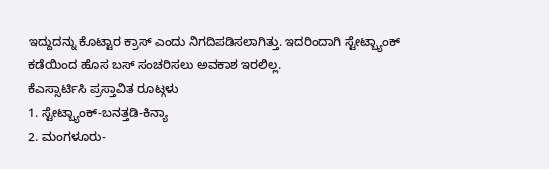ಇದ್ದುದನ್ನು ಕೊಟ್ಟಾರ ಕ್ರಾಸ್ ಎಂದು ನಿಗದಿಪಡಿಸಲಾಗಿತ್ತು. ಇದರಿಂದಾಗಿ ಸ್ಟೇಟ್ಬ್ಯಾಂಕ್ ಕಡೆಯಿಂದ ಹೊಸ ಬಸ್ ಸಂಚರಿಸಲು ಅವಕಾಶ ಇರಲಿಲ್ಲ.
ಕೆಎಸ್ಸಾರ್ಟಿಸಿ ಪ್ರಸ್ತಾವಿತ ರೂಟ್ಗಳು
1. ಸ್ಟೇಟ್ಬ್ಯಾಂಕ್-ಬನತ್ತಡಿ-ಕಿನ್ಯಾ
2. ಮಂಗಳೂರು-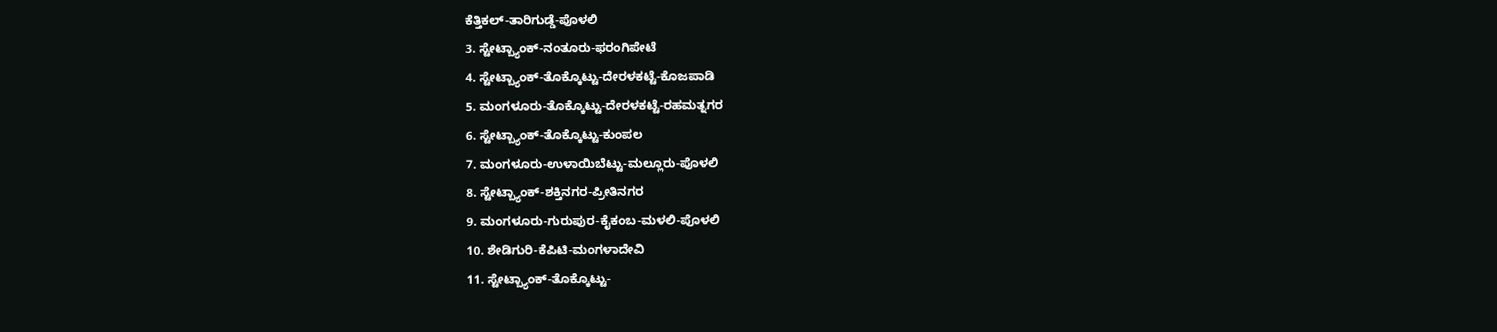ಕೆತ್ತಿಕಲ್-ತಾರಿಗುಡ್ಡೆ-ಪೊಳಲಿ
3. ಸ್ಟೇಟ್ಬ್ಯಾಂಕ್-ನಂತೂರು-ಫರಂಗಿಪೇಟೆ
4. ಸ್ಟೇಟ್ಬ್ಯಾಂಕ್-ತೊಕ್ಕೊಟ್ಟು-ದೇರಳಕಟ್ಟೆ-ಕೊಜಪಾಡಿ
5. ಮಂಗಳೂರು-ತೊಕ್ಕೊಟ್ಟು-ದೇರಳಕಟ್ಟೆ-ರಹಮತ್ನಗರ
6. ಸ್ಟೇಟ್ಬ್ಯಾಂಕ್-ತೊಕ್ಕೊಟ್ಟು-ಕುಂಪಲ
7. ಮಂಗಳೂರು-ಉಳಾಯಿಬೆಟ್ಟು-ಮಲ್ಲೂರು-ಪೊಳಲಿ
8. ಸ್ಟೇಟ್ಬ್ಯಾಂಕ್-ಶಕ್ತಿನಗರ-ಪ್ರೀತಿನಗರ
9. ಮಂಗಳೂರು-ಗುರುಪುರ-ಕೈಕಂಬ-ಮಳಲಿ-ಪೊಳಲಿ
10. ಶೇಡಿಗುರಿ-ಕೆಪಿಟಿ-ಮಂಗಳಾದೇವಿ
11. ಸ್ಟೇಟ್ಬ್ಯಾಂಕ್-ತೊಕ್ಕೊಟ್ಟು-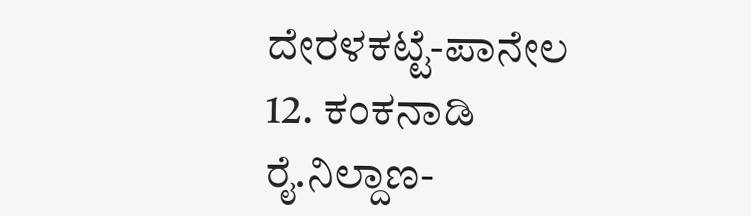ದೇರಳಕಟ್ಟೆ-ಪಾನೇಲ
12. ಕಂಕನಾಡಿ ರೈ.ನಿಲ್ದಾಣ-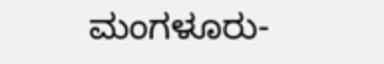ಮಂಗಳೂರು-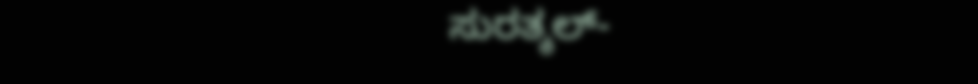ಸುರತ್ಕಲ್-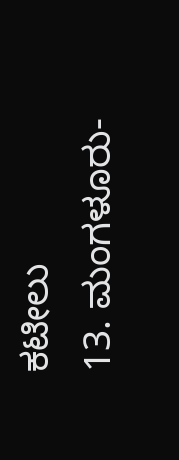ಕಟೀಲು
13. ಮಂಗಳೂರು-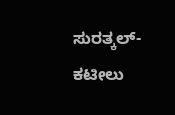ಸುರತ್ಕಲ್-ಕಟೀಲು